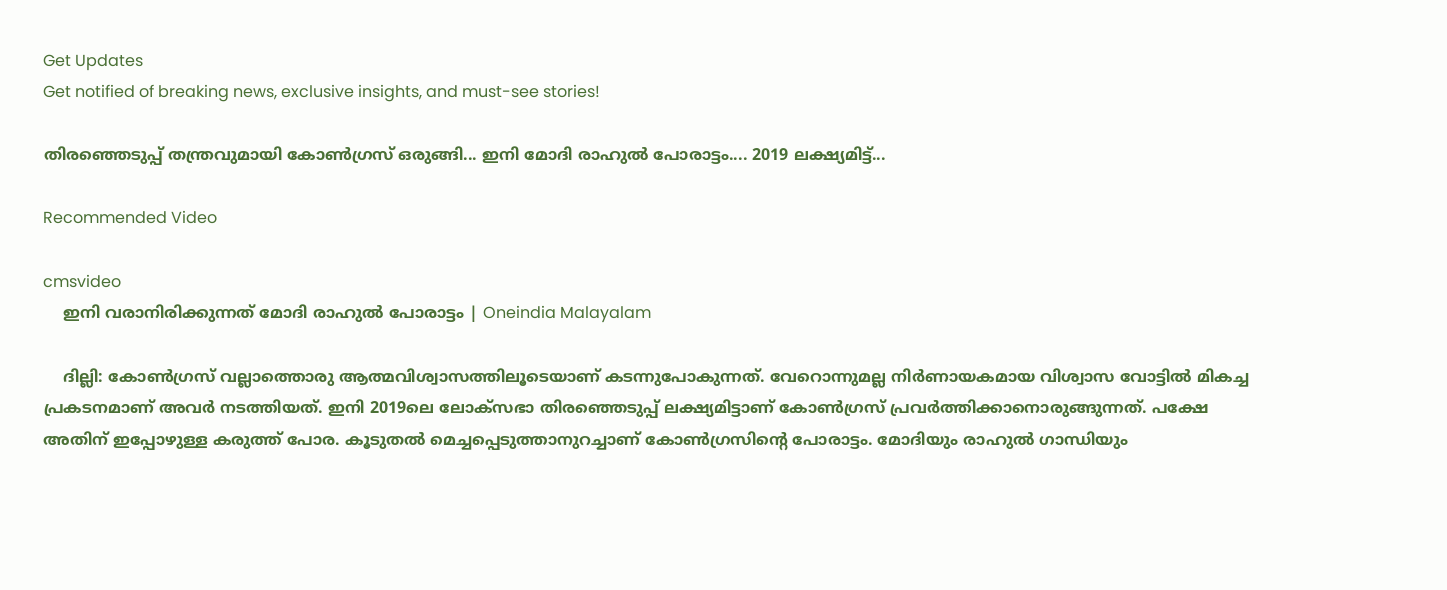Get Updates
Get notified of breaking news, exclusive insights, and must-see stories!

തിരഞ്ഞെടുപ്പ് തന്ത്രവുമായി കോണ്‍ഗ്രസ് ഒരുങ്ങി... ഇനി മോദി രാഹുല്‍ പോരാട്ടം.... 2019 ലക്ഷ്യമിട്ട്...

Recommended Video

cmsvideo
    ഇനി വരാനിരിക്കുന്നത് മോദി രാഹുല്‍ പോരാട്ടം | Oneindia Malayalam

    ദില്ലി: കോണ്‍ഗ്രസ് വല്ലാത്തൊരു ആത്മവിശ്വാസത്തിലൂടെയാണ് കടന്നുപോകുന്നത്. വേറൊന്നുമല്ല നിര്‍ണായകമായ വിശ്വാസ വോട്ടില്‍ മികച്ച പ്രകടനമാണ് അവര്‍ നടത്തിയത്. ഇനി 2019ലെ ലോക്‌സഭാ തിരഞ്ഞെടുപ്പ് ലക്ഷ്യമിട്ടാണ് കോണ്‍ഗ്രസ് പ്രവര്‍ത്തിക്കാനൊരുങ്ങുന്നത്. പക്ഷേ അതിന് ഇപ്പോഴുള്ള കരുത്ത് പോര. കൂടുതല്‍ മെച്ചപ്പെടുത്താനുറച്ചാണ് കോണ്‍ഗ്രസിന്റെ പോരാട്ടം. മോദിയും രാഹുല്‍ ഗാന്ധിയും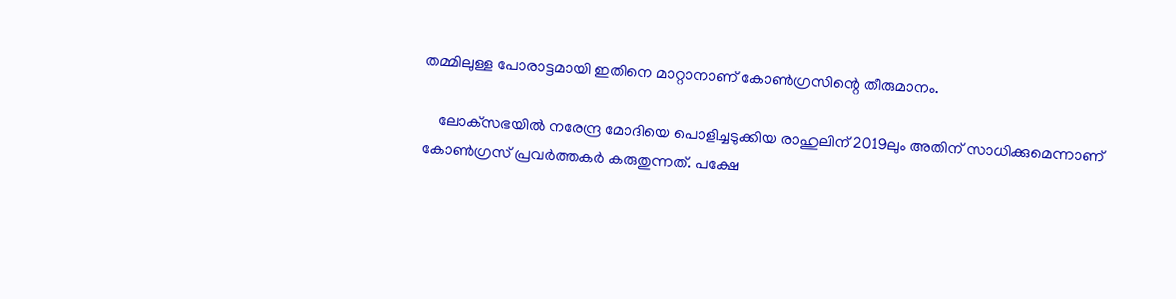തമ്മിലുള്ള പോരാട്ടമായി ഇതിനെ മാറ്റാനാണ് കോണ്‍ഗ്രസിന്റെ തീരുമാനം.

    ലോക്‌സഭയില്‍ നരേന്ദ്ര മോദിയെ പൊളിച്ചടുക്കിയ രാഹുലിന് 2019ലും അതിന് സാധിക്കുമെന്നാണ് കോണ്‍ഗ്രസ് പ്രവര്‍ത്തകര്‍ കരുതുന്നത്. പക്ഷേ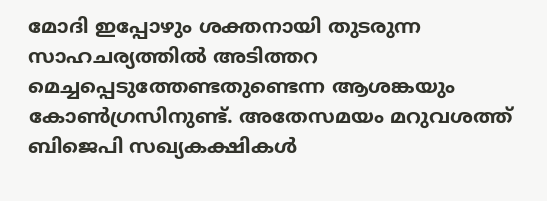മോദി ഇപ്പോഴും ശക്തനായി തുടരുന്ന സാഹചര്യത്തില്‍ അടിത്തറ മെച്ചപ്പെടുത്തേണ്ടതുണ്ടെന്ന ആശങ്കയും കോണ്‍ഗ്രസിനുണ്ട്. അതേസമയം മറുവശത്ത് ബിജെപി സഖ്യകക്ഷികള്‍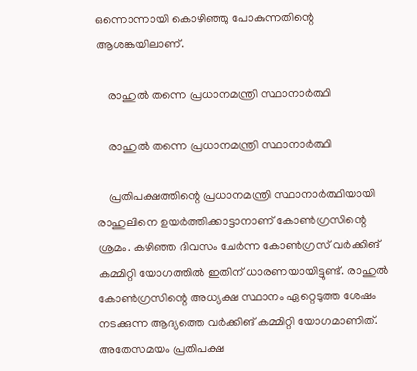ഒന്നൊന്നായി കൊഴിഞ്ഞു പോകുന്നതിന്റെ ആശങ്കയിലാണ്.

    രാഹുല്‍ തന്നെ പ്രധാനമന്ത്രി സ്ഥാനാര്‍ത്ഥി

    രാഹുല്‍ തന്നെ പ്രധാനമന്ത്രി സ്ഥാനാര്‍ത്ഥി

    പ്രതിപക്ഷത്തിന്റെ പ്രധാനമന്ത്രി സ്ഥാനാര്‍ത്ഥിയായി രാഹുലിനെ ഉയര്‍ത്തിക്കാട്ടാനാണ് കോണ്‍ഗ്രസിന്റെ ശ്രമം. കഴിഞ്ഞ ദിവസം ചേര്‍ന്ന കോണ്‍ഗ്രസ് വര്‍ക്കിങ് കമ്മിറ്റി യോഗത്തില്‍ ഇതിന് ധാരണയായിട്ടുണ്ട്. രാഹുല്‍ കോണ്‍ഗ്രസിന്റെ അധ്യക്ഷ സ്ഥാനം ഏറ്റെടുത്ത ശേഷം നടക്കുന്ന ആദ്യത്തെ വര്‍ക്കിങ് കമ്മിറ്റി യോഗമാണിത്. അതേസമയം പ്രതിപക്ഷ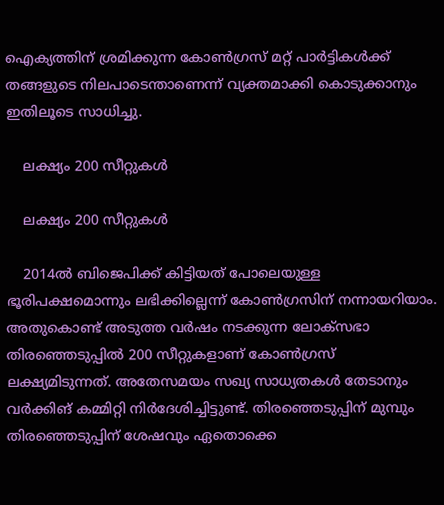ഐക്യത്തിന് ശ്രമിക്കുന്ന കോണ്‍ഗ്രസ് മറ്റ് പാര്‍ട്ടികള്‍ക്ക് തങ്ങളുടെ നിലപാടെന്താണെന്ന് വ്യക്തമാക്കി കൊടുക്കാനും ഇതിലൂടെ സാധിച്ചു.

    ലക്ഷ്യം 200 സീറ്റുകള്‍

    ലക്ഷ്യം 200 സീറ്റുകള്‍

    2014ല്‍ ബിജെപിക്ക് കിട്ടിയത് പോലെയുള്ള ഭൂരിപക്ഷമൊന്നും ലഭിക്കില്ലെന്ന് കോണ്‍ഗ്രസിന് നന്നായറിയാം. അതുകൊണ്ട് അടുത്ത വര്‍ഷം നടക്കുന്ന ലോക്‌സഭാ തിരഞ്ഞെടുപ്പില്‍ 200 സീറ്റുകളാണ് കോണ്‍ഗ്രസ് ലക്ഷ്യമിടുന്നത്. അതേസമയം സഖ്യ സാധ്യതകള്‍ തേടാനും വര്‍ക്കിങ് കമ്മിറ്റി നിര്‍ദേശിച്ചിട്ടുണ്ട്. തിരഞ്ഞെടുപ്പിന് മുമ്പും തിരഞ്ഞെടുപ്പിന് ശേഷവും ഏതൊക്കെ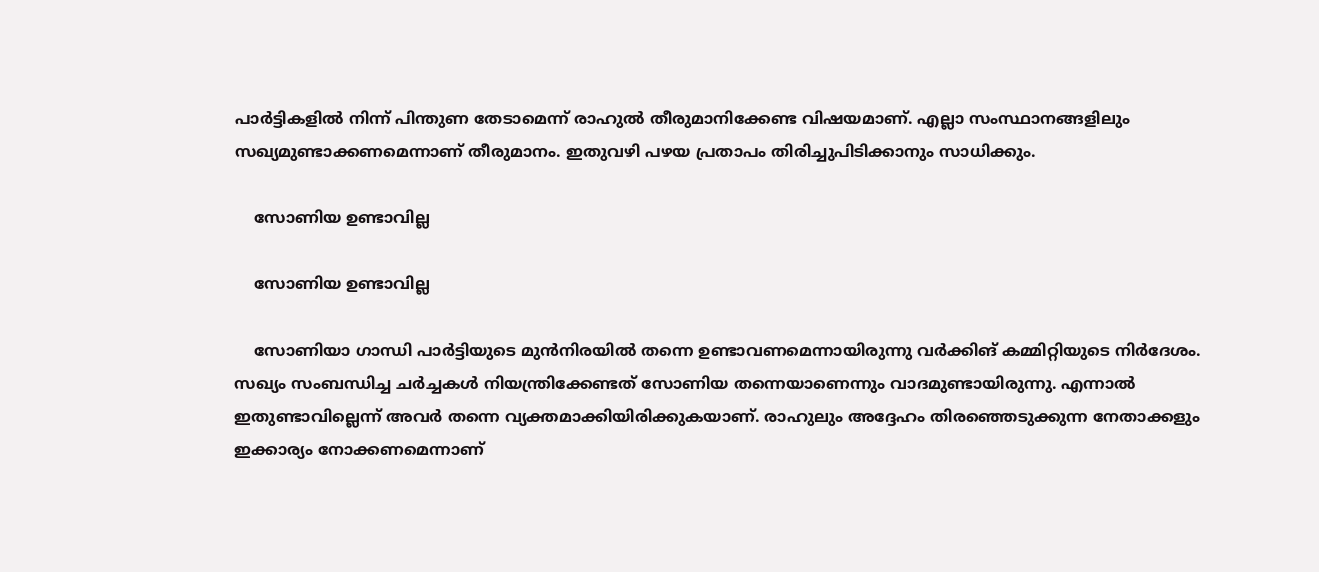പാര്‍ട്ടികളില്‍ നിന്ന് പിന്തുണ തേടാമെന്ന് രാഹുല്‍ തീരുമാനിക്കേണ്ട വിഷയമാണ്. എല്ലാ സംസ്ഥാനങ്ങളിലും സഖ്യമുണ്ടാക്കണമെന്നാണ് തീരുമാനം. ഇതുവഴി പഴയ പ്രതാപം തിരിച്ചുപിടിക്കാനും സാധിക്കും.

    സോണിയ ഉണ്ടാവില്ല

    സോണിയ ഉണ്ടാവില്ല

    സോണിയാ ഗാന്ധി പാര്‍ട്ടിയുടെ മുന്‍നിരയില്‍ തന്നെ ഉണ്ടാവണമെന്നായിരുന്നു വര്‍ക്കിങ് കമ്മിറ്റിയുടെ നിര്‍ദേശം. സഖ്യം സംബന്ധിച്ച ചര്‍ച്ചകള്‍ നിയന്ത്രിക്കേണ്ടത് സോണിയ തന്നെയാണെന്നും വാദമുണ്ടായിരുന്നു. എന്നാല്‍ ഇതുണ്ടാവില്ലെന്ന് അവര്‍ തന്നെ വ്യക്തമാക്കിയിരിക്കുകയാണ്. രാഹുലും അദ്ദേഹം തിരഞ്ഞെടുക്കുന്ന നേതാക്കളും ഇക്കാര്യം നോക്കണമെന്നാണ്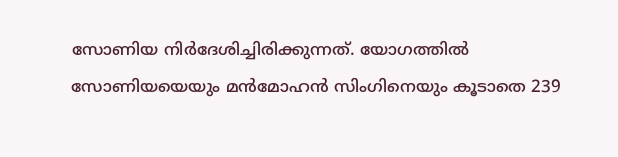സോണിയ നിര്‍ദേശിച്ചിരിക്കുന്നത്. യോഗത്തില്‍ സോണിയയെയും മന്‍മോഹന്‍ സിംഗിനെയും കൂടാതെ 239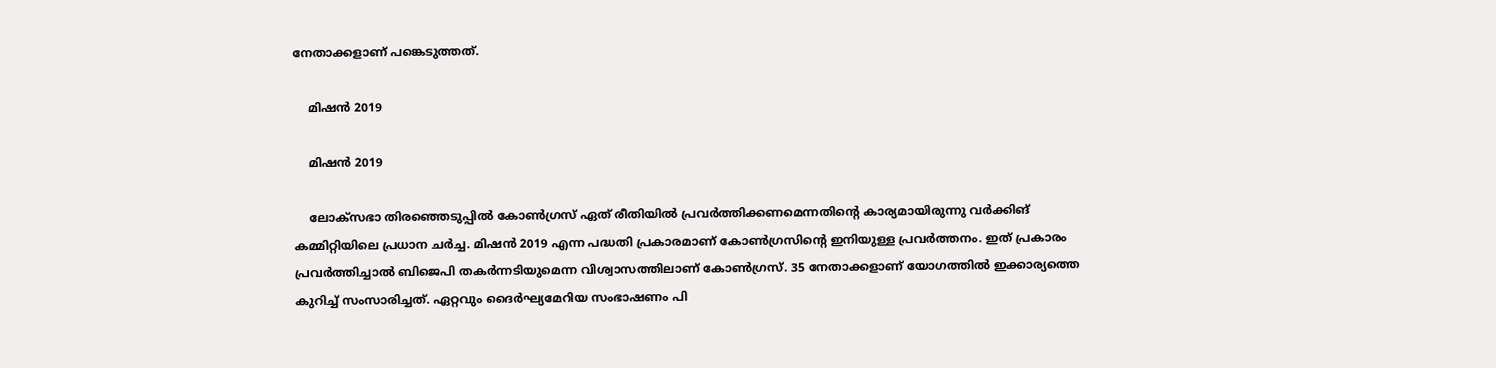നേതാക്കളാണ് പങ്കെടുത്തത്.

    മിഷന്‍ 2019

    മിഷന്‍ 2019

    ലോക്‌സഭാ തിരഞ്ഞെടുപ്പില്‍ കോണ്‍ഗ്രസ് ഏത് രീതിയില്‍ പ്രവര്‍ത്തിക്കണമെന്നതിന്റെ കാര്യമായിരുന്നു വര്‍ക്കിങ് കമ്മിറ്റിയിലെ പ്രധാന ചര്‍ച്ച. മിഷന്‍ 2019 എന്ന പദ്ധതി പ്രകാരമാണ് കോണ്‍ഗ്രസിന്റെ ഇനിയുള്ള പ്രവര്‍ത്തനം. ഇത് പ്രകാരം പ്രവര്‍ത്തിച്ചാല്‍ ബിജെപി തകര്‍ന്നടിയുമെന്ന വിശ്വാസത്തിലാണ് കോണ്‍ഗ്രസ്. 35 നേതാക്കളാണ് യോഗത്തില്‍ ഇക്കാര്യത്തെ കുറിച്ച് സംസാരിച്ചത്. ഏറ്റവും ദൈര്‍ഘ്യമേറിയ സംഭാഷണം പി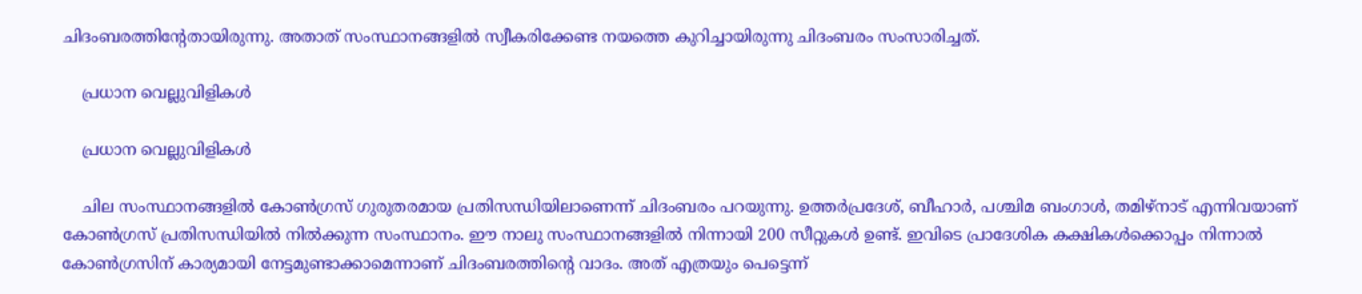ചിദംബരത്തിന്റേതായിരുന്നു. അതാത് സംസ്ഥാനങ്ങളില്‍ സ്വീകരിക്കേണ്ട നയത്തെ കുറിച്ചായിരുന്നു ചിദംബരം സംസാരിച്ചത്.

    പ്രധാന വെല്ലുവിളികള്‍

    പ്രധാന വെല്ലുവിളികള്‍

    ചില സംസ്ഥാനങ്ങളില്‍ കോണ്‍ഗ്രസ് ഗുരുതരമായ പ്രതിസന്ധിയിലാണെന്ന് ചിദംബരം പറയുന്നു. ഉത്തര്‍പ്രദേശ്, ബീഹാര്‍, പശ്ചിമ ബംഗാള്‍, തമിഴ്‌നാട് എന്നിവയാണ് കോണ്‍ഗ്രസ് പ്രതിസന്ധിയില്‍ നില്‍ക്കുന്ന സംസ്ഥാനം. ഈ നാലു സംസ്ഥാനങ്ങളില്‍ നിന്നായി 200 സീറ്റുകള്‍ ഉണ്ട്. ഇവിടെ പ്രാദേശിക കക്ഷികള്‍ക്കൊപ്പം നിന്നാല്‍ കോണ്‍ഗ്രസിന് കാര്യമായി നേട്ടമുണ്ടാക്കാമെന്നാണ് ചിദംബരത്തിന്റെ വാദം. അത് എത്രയും പെട്ടെന്ന്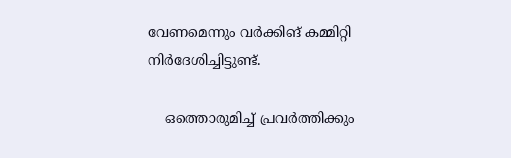വേണമെന്നും വര്‍ക്കിങ് കമ്മിറ്റി നിര്‍ദേശിച്ചിട്ടുണ്ട്.

    ഒത്തൊരുമിച്ച് പ്രവര്‍ത്തിക്കും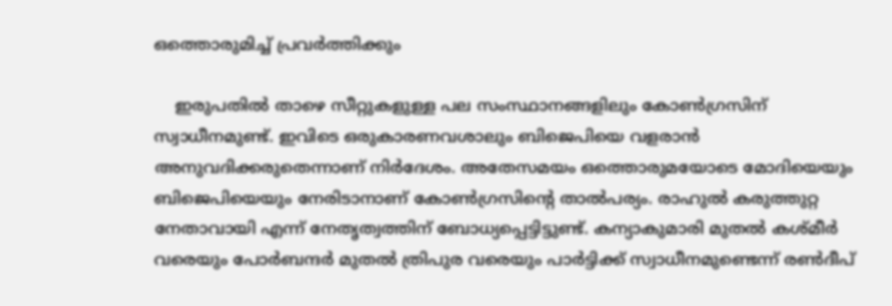ഒത്തൊരുമിച്ച് പ്രവര്‍ത്തിക്കും

    ഇരുപതില്‍ താഴെ സീറ്റുകളുള്ള പല സംസ്ഥാനങ്ങളിലും കോണ്‍ഗ്രസിന് സ്വാധീനമുണ്ട്. ഇവിടെ ഒരുകാരണവശാലും ബിജെപിയെ വളരാന്‍ അനുവദിക്കരുതെന്നാണ് നിര്‍ദേശം. അതേസമയം ഒത്തൊരുമയോടെ മോദിയെയും ബിജെപിയെയും നേരിടാനാണ് കോണ്‍ഗ്രസിന്റെ താല്‍പര്യം. രാഹുല്‍ കരുത്തുറ്റ നേതാവായി എന്ന് നേതൃത്വത്തിന് ബോധ്യപ്പെട്ടിട്ടുണ്ട്. കന്യാകുമാരി മുതല്‍ കശ്മീര്‍ വരെയും പോര്‍ബന്ദര്‍ മുതല്‍ ത്രിപുര വരെയും പാര്‍ട്ടിക്ക് സ്വാധീനമുണ്ടെന്ന് രണ്‍ദീപ്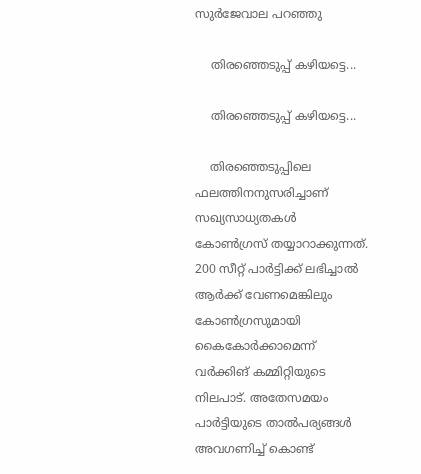സുര്‍ജേവാല പറഞ്ഞു

    തിരഞ്ഞെടുപ്പ് കഴിയട്ടെ...

    തിരഞ്ഞെടുപ്പ് കഴിയട്ടെ...

    തിരഞ്ഞെടുപ്പിലെ ഫലത്തിനനുസരിച്ചാണ് സഖ്യസാധ്യതകള്‍ കോണ്‍ഗ്രസ് തയ്യാറാക്കുന്നത്. 200 സീറ്റ് പാര്‍ട്ടിക്ക് ലഭിച്ചാല്‍ ആര്‍ക്ക് വേണമെങ്കിലും കോണ്‍ഗ്രസുമായി കൈകോര്‍ക്കാമെന്ന് വര്‍ക്കിങ് കമ്മിറ്റിയുടെ നിലപാട്. അതേസമയം പാര്‍ട്ടിയുടെ താല്‍പര്യങ്ങള്‍ അവഗണിച്ച് കൊണ്ട്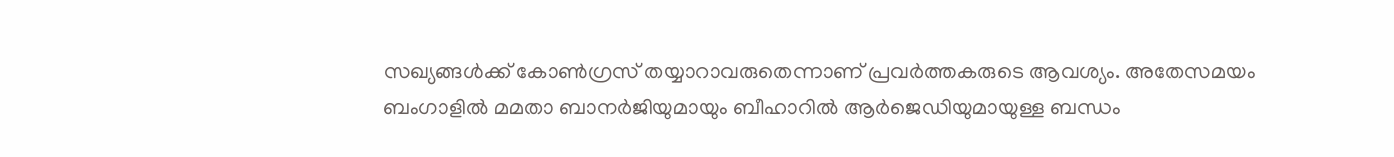സഖ്യങ്ങള്‍ക്ക് കോണ്‍ഗ്രസ് തയ്യാറാവരുതെന്നാണ് പ്രവര്‍ത്തകരുടെ ആവശ്യം. അതേസമയം ബംഗാളില്‍ മമതാ ബാനര്‍ജിയുമായും ബീഹാറില്‍ ആര്‍ജെഡിയുമായുള്ള ബന്ധം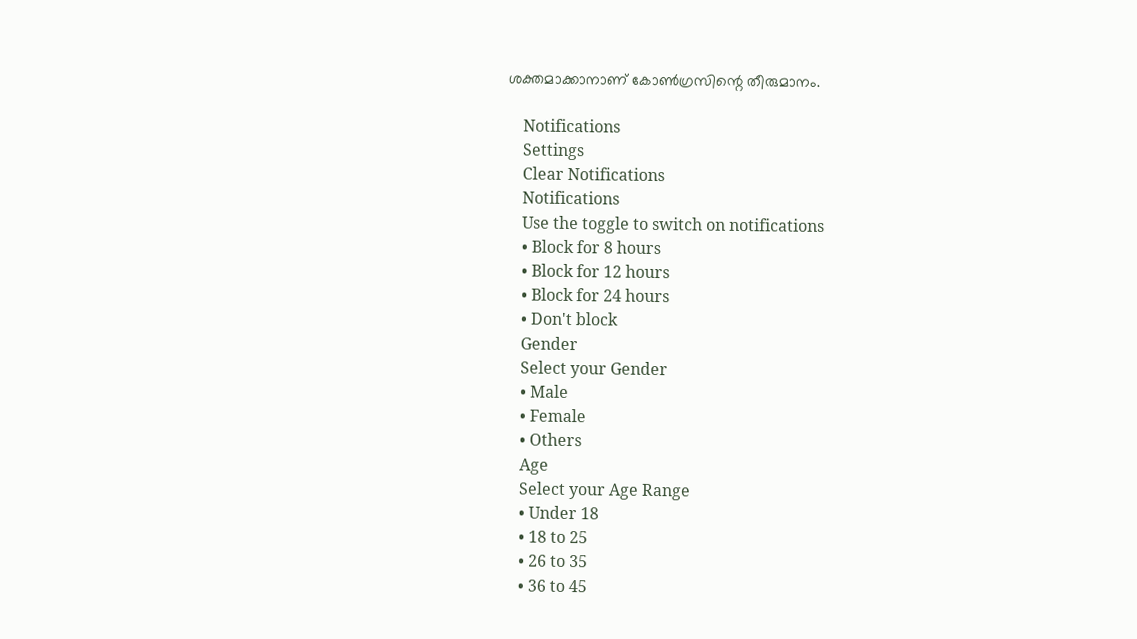ശക്തമാക്കാനാണ് കോണ്‍ഗ്രസിന്റെ തീരുമാനം.

    Notifications
    Settings
    Clear Notifications
    Notifications
    Use the toggle to switch on notifications
    • Block for 8 hours
    • Block for 12 hours
    • Block for 24 hours
    • Don't block
    Gender
    Select your Gender
    • Male
    • Female
    • Others
    Age
    Select your Age Range
    • Under 18
    • 18 to 25
    • 26 to 35
    • 36 to 45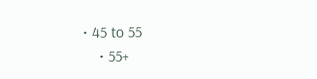• 45 to 55
    • 55+